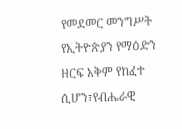የመደመር መንግሥት የኢትዮጵያን የማዕድን ዘርፍ አቅም የከፈተ ሲሆን፣የብሔራዊ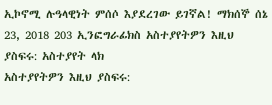ኢኮኖሚ ሉዓላዊነት ምሰሶ እያደረገው ይገኛል! ማክሰኞ ሰኔ 23, 2018 203 ኢንፎግራፊክስ አስተያየትዎን እዚህ ያስፍሩ: አስተያየት ላክ
አስተያየትዎን እዚህ ያስፍሩ: